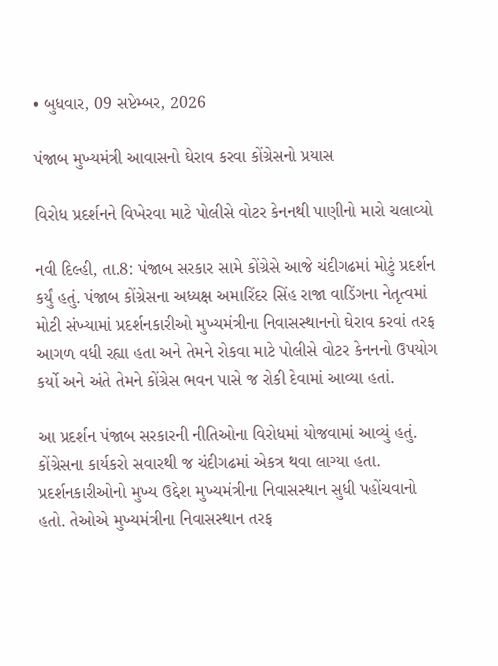• બુધવાર, 09 સપ્ટેમ્બર, 2026

પંજાબ મુખ્યમંત્રી આવાસનો ઘેરાવ કરવા કોંગ્રેસનો પ્રયાસ

વિરોધ પ્રદર્શનને વિખેરવા માટે પોલીસે વોટર કેનનથી પાણીનો મારો ચલાવ્યો

નવી દિલ્હી, તા.8: પંજાબ સરકાર સામે કોંગ્રેસે આજે ચંદીગઢમાં મોટું પ્રદર્શન કર્યું હતું. પંજાબ કોંગ્રેસના અધ્યક્ષ અમારિંદર સિંહ રાજા વાડિંગના નેતૃત્વમાં મોટી સંખ્યામાં પ્રદર્શનકારીઓ મુખ્યમંત્રીના નિવાસસ્થાનનો ઘેરાવ કરવાં તરફ આગળ વધી રહ્યા હતા અને તેમને રોકવા માટે પોલીસે વોટર કેનનનો ઉપયોગ કર્યો અને અંતે તેમને કોંગ્રેસ ભવન પાસે જ રોકી દેવામાં આવ્યા હતાં.

આ પ્રદર્શન પંજાબ સરકારની નીતિઓના વિરોધમાં યોજવામાં આવ્યું હતું. કોંગ્રેસના કાર્યકરો સવારથી જ ચંદીગઢમાં એકત્ર થવા લાગ્યા હતા. પ્રદર્શનકારીઓનો મુખ્ય ઉદ્દેશ મુખ્યમંત્રીના નિવાસસ્થાન સુધી પહોંચવાનો હતો. તેઓએ મુખ્યમંત્રીના નિવાસસ્થાન તરફ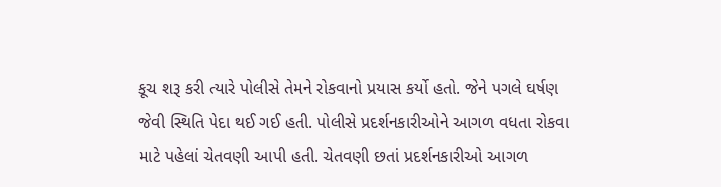કૂચ શરૂ કરી ત્યારે પોલીસે તેમને રોકવાનો પ્રયાસ કર્યો હતો. જેને પગલે ઘર્ષણ જેવી સ્થિતિ પેદા થઈ ગઈ હતી. પોલીસે પ્રદર્શનકારીઓને આગળ વધતા રોકવા માટે પહેલાં ચેતવણી આપી હતી. ચેતવણી છતાં પ્રદર્શનકારીઓ આગળ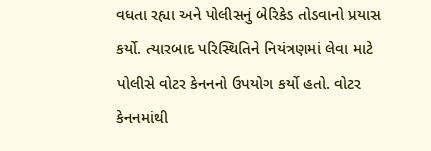વધતા રહ્યા અને પોલીસનું બેરિકેડ તોડવાનો પ્રયાસ કર્યો. ત્યારબાદ પરિસ્થિતિને નિયંત્રણમાં લેવા માટે પોલીસે વોટર કેનનનો ઉપયોગ કર્યો હતો. વોટર કેનનમાંથી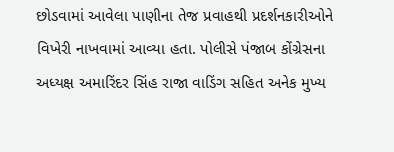છોડવામાં આવેલા પાણીના તેજ પ્રવાહથી પ્રદર્શનકારીઓને વિખેરી નાખવામાં આવ્યા હતા. પોલીસે પંજાબ કોંગ્રેસના અધ્યક્ષ અમારિંદર સિંહ રાજા વાડિંગ સહિત અનેક મુખ્ય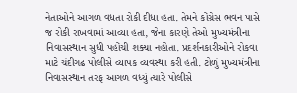નેતાઓને આગળ વધતા રોકી દીધા હતા. તેમને કોંગ્રેસ ભવન પાસે જ રોકી રાખવામાં આવ્યા હતા, જેના કારણે તેઓ મુખ્યમંત્રીના નિવાસસ્થાન સુધી પહોંચી શક્યા નહોતા. પ્રદર્શનકારીઓને રોકવા માટે ચંદીગઢ પોલીસે વ્યાપક વ્યવસ્થા કરી હતી. ટોળું મુખ્યમંત્રીના નિવાસસ્થાન તરફ આગળ વધ્યું ત્યારે પોલીસે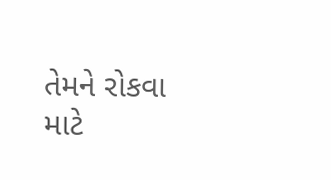તેમને રોકવા માટે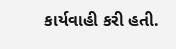કાર્યવાહી કરી હતી.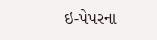ઇ-પેપરના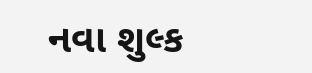નવા શુલ્ક